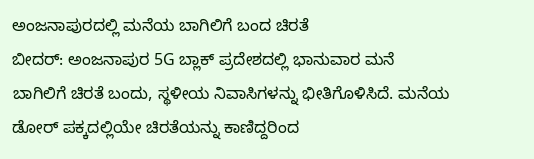ಅಂಜನಾಪುರದಲ್ಲಿ ಮನೆಯ ಬಾಗಿಲಿಗೆ ಬಂದ ಚಿರತೆ
ಬೀದರ್: ಅಂಜನಾಪುರ 5G ಬ್ಲಾಕ್ ಪ್ರದೇಶದಲ್ಲಿ ಭಾನುವಾರ ಮನೆ ಬಾಗಿಲಿಗೆ ಚಿರತೆ ಬಂದು, ಸ್ಥಳೀಯ ನಿವಾಸಿಗಳನ್ನು ಭೀತಿಗೊಳಿಸಿದೆ. ಮನೆಯ ಡೋರ್ ಪಕ್ಕದಲ್ಲಿಯೇ ಚಿರತೆಯನ್ನು ಕಾಣಿದ್ದರಿಂದ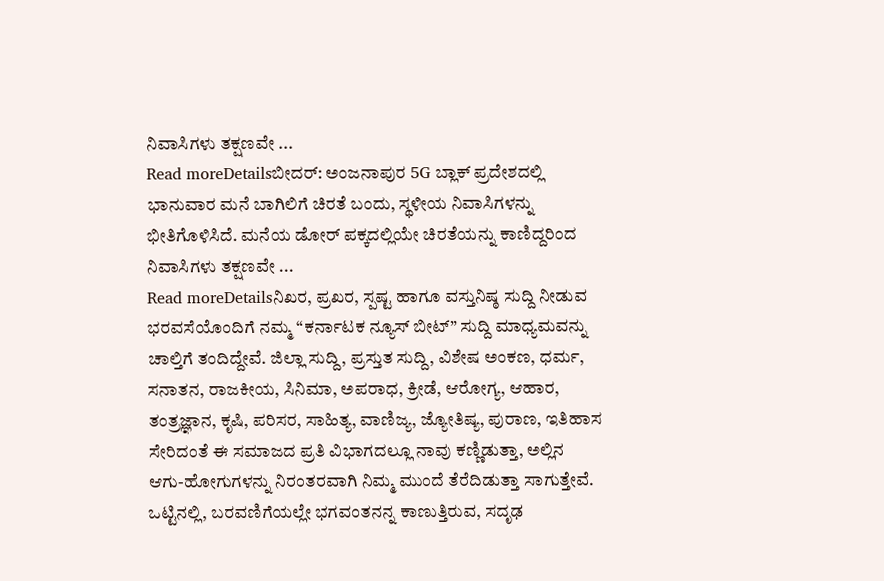ನಿವಾಸಿಗಳು ತಕ್ಷಣವೇ ...
Read moreDetailsಬೀದರ್: ಅಂಜನಾಪುರ 5G ಬ್ಲಾಕ್ ಪ್ರದೇಶದಲ್ಲಿ ಭಾನುವಾರ ಮನೆ ಬಾಗಿಲಿಗೆ ಚಿರತೆ ಬಂದು, ಸ್ಥಳೀಯ ನಿವಾಸಿಗಳನ್ನು ಭೀತಿಗೊಳಿಸಿದೆ. ಮನೆಯ ಡೋರ್ ಪಕ್ಕದಲ್ಲಿಯೇ ಚಿರತೆಯನ್ನು ಕಾಣಿದ್ದರಿಂದ ನಿವಾಸಿಗಳು ತಕ್ಷಣವೇ ...
Read moreDetailsನಿಖರ, ಪ್ರಖರ, ಸ್ಪಷ್ಟ ಹಾಗೂ ವಸ್ತುನಿಷ್ಠ ಸುದ್ದಿ ನೀಡುವ ಭರವಸೆಯೊಂದಿಗೆ ನಮ್ಮ “ಕರ್ನಾಟಕ ನ್ಯೂಸ್ ಬೀಟ್” ಸುದ್ದಿ ಮಾಧ್ಯಮವನ್ನು ಚಾಲ್ತಿಗೆ ತಂದಿದ್ದೇವೆ. ಜಿಲ್ಲಾ ಸುದ್ದಿ, ಪ್ರಸ್ತುತ ಸುದ್ದಿ, ವಿಶೇಷ ಅಂಕಣ, ಧರ್ಮ, ಸನಾತನ, ರಾಜಕೀಯ, ಸಿನಿಮಾ, ಅಪರಾಧ, ಕ್ರೀಡೆ, ಆರೋಗ್ಯ, ಆಹಾರ, ತಂತ್ರಜ್ಞಾನ, ಕೃಷಿ, ಪರಿಸರ, ಸಾಹಿತ್ಯ, ವಾಣಿಜ್ಯ, ಜ್ಯೋತಿಷ್ಯ, ಪುರಾಣ, ಇತಿಹಾಸ ಸೇರಿದಂತೆ ಈ ಸಮಾಜದ ಪ್ರತಿ ವಿಭಾಗದಲ್ಲೂ ನಾವು ಕಣ್ಣಿಡುತ್ತಾ, ಅಲ್ಲಿನ ಆಗು-ಹೋಗುಗಳನ್ನು ನಿರಂತರವಾಗಿ ನಿಮ್ಮ ಮುಂದೆ ತೆರೆದಿಡುತ್ತಾ ಸಾಗುತ್ತೇವೆ. ಒಟ್ಟಿನಲ್ಲಿ, ಬರವಣಿಗೆಯಲ್ಲೇ ಭಗವಂತನನ್ನ ಕಾಣುತ್ತಿರುವ, ಸದೃಢ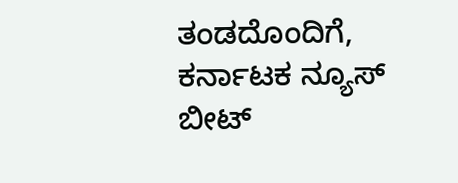ತಂಡದೊಂದಿಗೆ, ಕರ್ನಾಟಕ ನ್ಯೂಸ್ ಬೀಟ್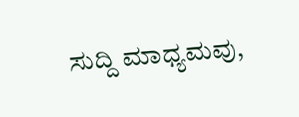ಸುದ್ದಿ ಮಾಧ್ಯಮವು,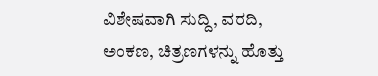ವಿಶೇಷವಾಗಿ ಸುದ್ದಿ, ವರದಿ, ಅಂಕಣ, ಚಿತ್ರಣಗಳನ್ನು ಹೊತ್ತು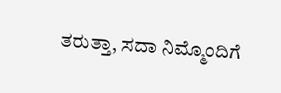ತರುತ್ತಾ, ಸದಾ ನಿಮ್ಮೊಂದಿಗೆ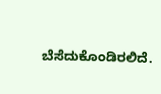ಬೆಸೆದುಕೊಂಡಿರಲಿದೆ.